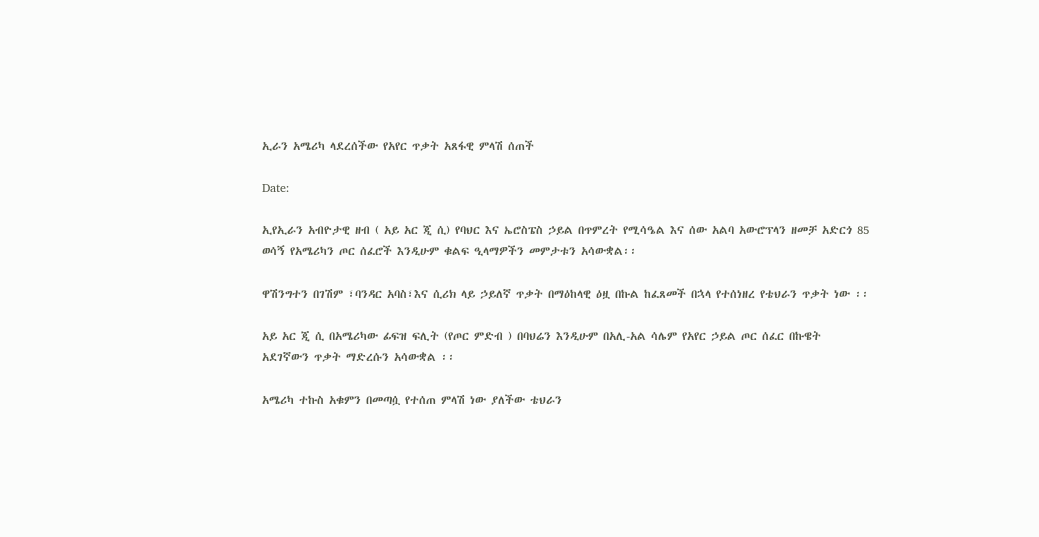ኢራን አሜሪካ ላደረሰችው የአየር ጥቃት አጸፋዊ ምላሽ ሰጠች

Date:

ኢየኢራን አብዮታዊ ዘብ ( አይ አር ጂ ሲ) የባህር እና ኤሮስፔስ ኃይል በጥምረት የሚሳዔል እና ሰው አልባ አውሮፕላን ዘመቻ አድርጎ 85 ወሳኝ የአሜሪካን ጦር ሰፈሮች እንዲሁም ቁልፍ ዒላማዎችን መምታቱን አሳውቋል፡፡

ዋሽንግተን በገሽም ፣ባንዳር አባስ፣እና ሲሪክ ላይ ኃይለኛ ጥቃት በማዕከላዊ ዕዟ በኩል ከፈጸመች በኋላ የተሰነዘረ የቴህራን ጥቃት ነው ፡፡

አይ አር ጂ ሲ በአሜሪካው ፊፍዝ ፍሊት (የጦር ምድብ ) በባህሬን እንዲሁም በአሊ-አል ሳሌም የአየር ኃይል ጦር ሰፈር በኩዌት አደገኛውን ጥቃት ማድረሱን አሳውቋል ፡፡

አሜሪካ ተኩስ አቁምን በመጣሷ የተሰጠ ምላሽ ነው ያለችው ቴህራን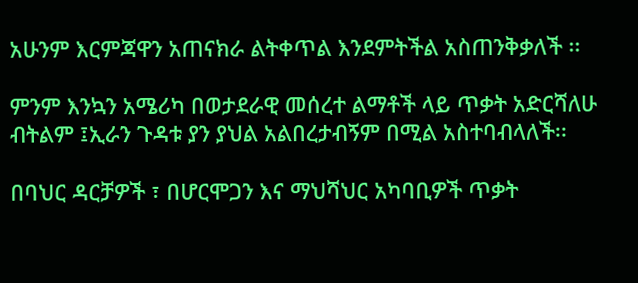አሁንም እርምጃዋን አጠናክራ ልትቀጥል እንደምትችል አስጠንቅቃለች ፡፡

ምንም እንኳን አሜሪካ በወታደራዊ መሰረተ ልማቶች ላይ ጥቃት አድርሻለሁ ብትልም ፤ኢራን ጉዳቱ ያን ያህል አልበረታብኝም በሚል አስተባብላለች፡፡

በባህር ዳርቻዎች ፣ በሆርሞጋን እና ማህሻህር አካባቢዎች ጥቃት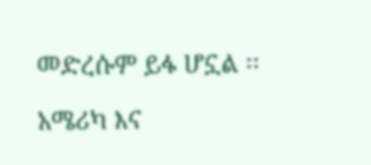መድረሱም ይፋ ሆኗል ፡፡

አሜሪካ እና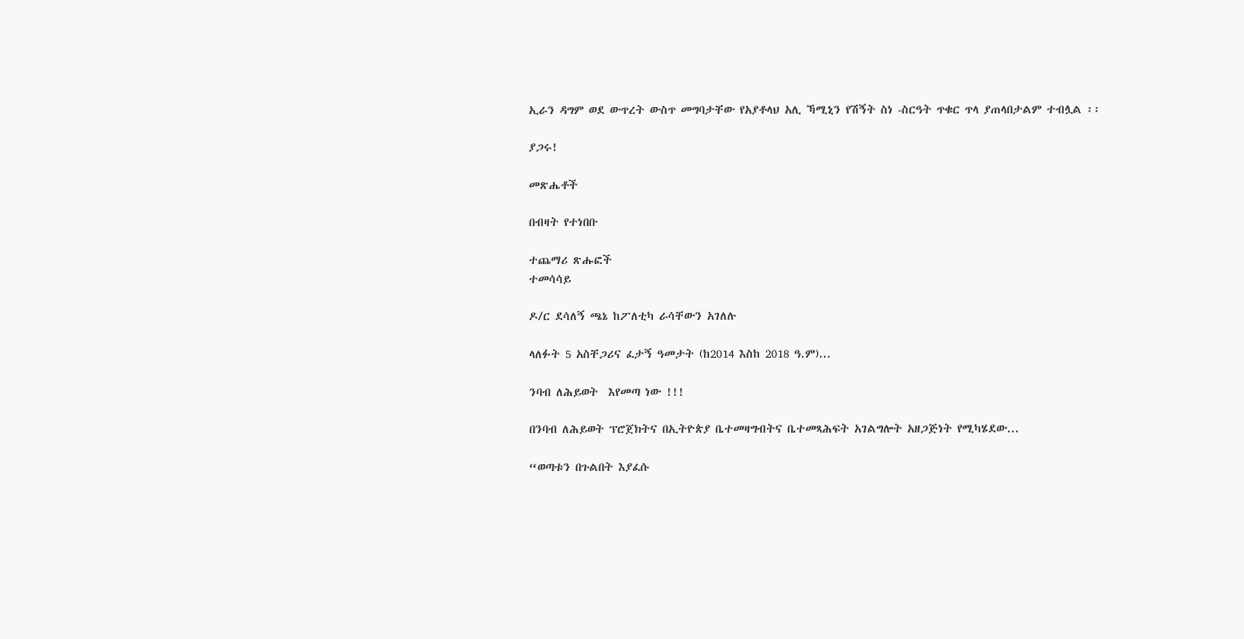ኢራን ዳግም ወደ ውጥረት ውስጥ መግባታቸው የአያቶላህ አሊ ኻሚኒን የሽኝት ስነ -ስርዓት ጥቁር ጥላ ያጠላበታልም ተብሏል ፡፡

ያጋሩ!

መጽሔቶች

በብዛት የተነበቡ

ተጨማሪ ጽሑፎች
ተመሳሳይ

ዶ/ር ደሳለኝ ጫኔ ከፖለቲካ ራሳቸውን አገለሉ

ላለፉት 5 አስቸጋሪና ፈታኝ ዓመታት (ከ2014 እስከ 2018 ዓ.ም)...

ንባብ ለሕይወት  እየመጣ ነው !!!

በንባብ ለሕይወት ፕሮጀክትና በኢትዮጵያ ቤተመዛግብትና ቤተመጻሕፍት አገልግሎት አዘጋጅነት የሚካሄደው...

“ወጣቱን በጉልበት እያፈሱ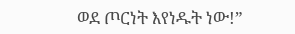ወደ ጦርነት እየነዱት ነው!”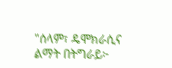"ሰላም፣ ዴሞክራሲና ልማት በትግራይ፦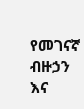የመገናኛ ብዙኃን እና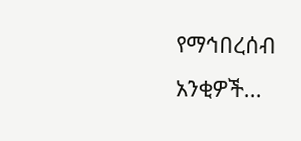የማኅበረሰብ አንቂዎች...